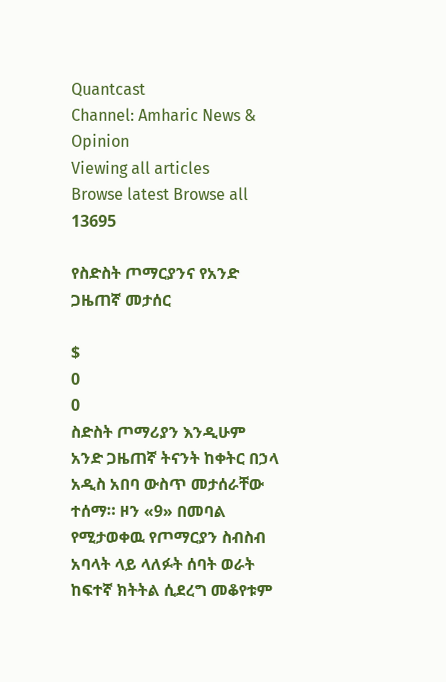Quantcast
Channel: Amharic News & Opinion
Viewing all articles
Browse latest Browse all 13695

የስድስት ጦማርያንና የአንድ ጋዜጠኛ መታሰር

$
0
0
ስድስት ጦማሪያን እንዲሁም አንድ ጋዜጠኛ ትናንት ከቀትር በኃላ አዲስ አበባ ውስጥ መታሰራቸው ተሰማ። ዞን «9» በመባል የሚታወቀዉ የጦማርያን ስብስብ አባላት ላይ ላለፉት ሰባት ወራት ከፍተኛ ክትትል ሲደረግ መቆየቱም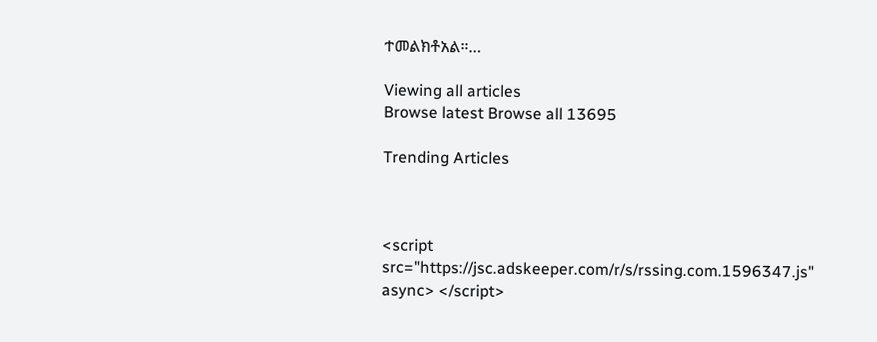ተመልክቶአል።…

Viewing all articles
Browse latest Browse all 13695

Trending Articles



<script src="https://jsc.adskeeper.com/r/s/rssing.com.1596347.js" async> </script>